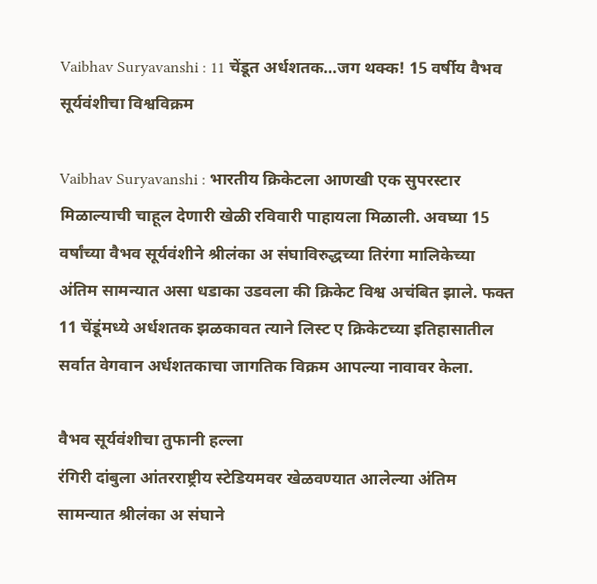Vaibhav Suryavanshi : 11 चेंडूत अर्धशतक…जग थक्क! 15 वर्षीय वैभव सूर्यवंशीचा विश्वविक्रम

Vaibhav Suryavanshi : भारतीय क्रिकेटला आणखी एक सुपरस्टार मिळाल्याची चाहूल देणारी खेळी रविवारी पाहायला मिळाली. अवघ्या 15 वर्षांच्या वैभव सूर्यवंशीने श्रीलंका अ संघाविरुद्धच्या तिरंगा मालिकेच्या अंतिम सामन्यात असा धडाका उडवला की क्रिकेट विश्व अचंबित झाले. फक्त 11 चेंडूंमध्ये अर्धशतक झळकावत त्याने लिस्ट ए क्रिकेटच्या इतिहासातील सर्वात वेगवान अर्धशतकाचा जागतिक विक्रम आपल्या नावावर केला.

वैभव सूर्यवंशीचा तुफानी हल्ला
रंगिरी दांबुला आंतरराष्ट्रीय स्टेडियमवर खेळवण्यात आलेल्या अंतिम सामन्यात श्रीलंका अ संघाने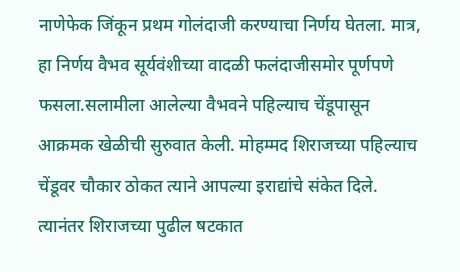नाणेफेक जिंकून प्रथम गोलंदाजी करण्याचा निर्णय घेतला. मात्र, हा निर्णय वैभव सूर्यवंशीच्या वादळी फलंदाजीसमोर पूर्णपणे फसला.सलामीला आलेल्या वैभवने पहिल्याच चेंडूपासून आक्रमक खेळीची सुरुवात केली. मोहम्मद शिराजच्या पहिल्याच चेंडूवर चौकार ठोकत त्याने आपल्या इराद्यांचे संकेत दिले. त्यानंतर शिराजच्या पुढील षटकात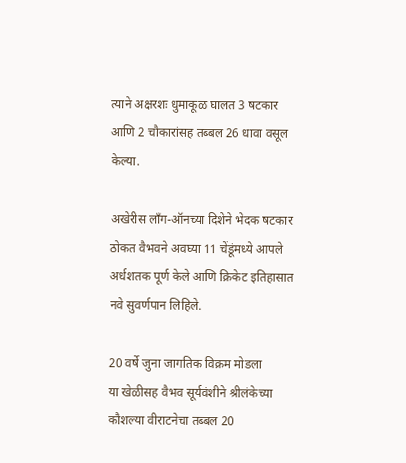त्याने अक्षरशः धुमाकूळ घालत 3 षटकार आणि 2 चौकारांसह तब्बल 26 धावा वसूल केल्या.

अखेरीस लाँग-ऑनच्या दिशेने भेदक षटकार ठोकत वैभवने अवघ्या 11 चेंडूंमध्ये आपले अर्धशतक पूर्ण केले आणि क्रिकेट इतिहासात नवे सुवर्णपान लिहिले.

20 वर्षे जुना जागतिक विक्रम मोडला
या खेळीसह वैभव सूर्यवंशीने श्रीलंकेच्या कौशल्या वीराटनेचा तब्बल 20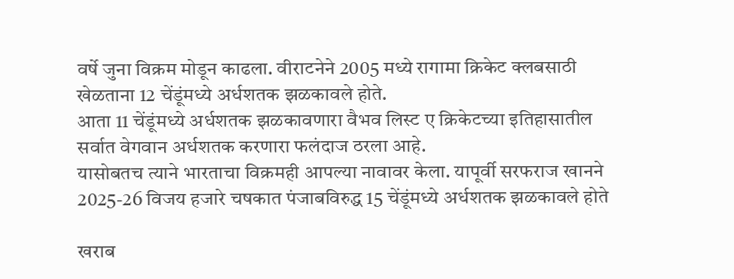वर्षे जुना विक्रम मोडून काढला. वीराटनेने 2005 मध्ये रागामा क्रिकेट क्लबसाठी खेळताना 12 चेंडूंमध्ये अर्धशतक झळकावले होते.
आता 11 चेंडूंमध्ये अर्धशतक झळकावणारा वैभव लिस्ट ए क्रिकेटच्या इतिहासातील सर्वात वेगवान अर्धशतक करणारा फलंदाज ठरला आहे.
यासोबतच त्याने भारताचा विक्रमही आपल्या नावावर केला. यापूर्वी सरफराज खानने 2025-26 विजय हजारे चषकात पंजाबविरुद्ध 15 चेंडूंमध्ये अर्धशतक झळकावले होते

खराब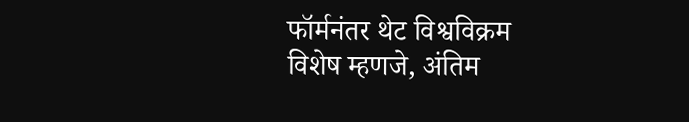फॉर्मनंतर थेट विश्वविक्रम
विशेष म्हणजे, अंतिम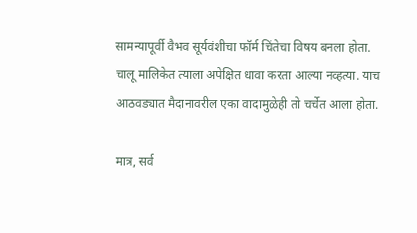सामन्यापूर्वी वैभव सूर्यवंशीचा फॉर्म चिंतेचा विषय बनला होता. चालू मालिकेत त्याला अपेक्षित धावा करता आल्या नव्हत्या. याच आठवड्यात मैदानावरील एका वादामुळेही तो चर्चेत आला होता.

मात्र, सर्व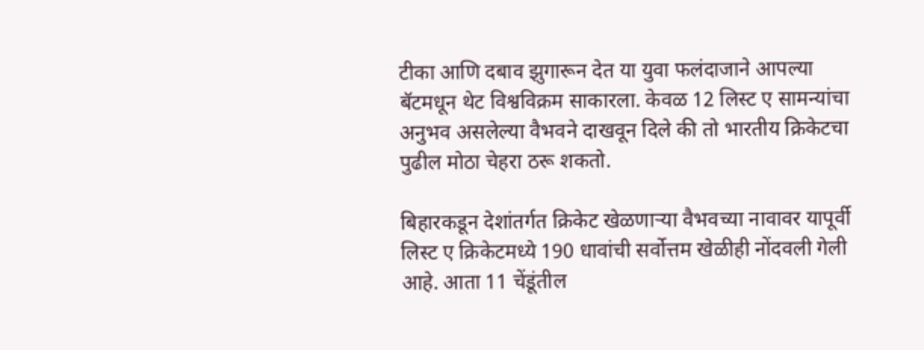टीका आणि दबाव झुगारून देत या युवा फलंदाजाने आपल्या बॅटमधून थेट विश्वविक्रम साकारला. केवळ 12 लिस्ट ए सामन्यांचा अनुभव असलेल्या वैभवने दाखवून दिले की तो भारतीय क्रिकेटचा पुढील मोठा चेहरा ठरू शकतो.

बिहारकडून देशांतर्गत क्रिकेट खेळणाऱ्या वैभवच्या नावावर यापूर्वी लिस्ट ए क्रिकेटमध्ये 190 धावांची सर्वोत्तम खेळीही नोंदवली गेली आहे. आता 11 चेंडूंतील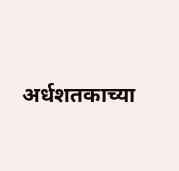अर्धशतकाच्या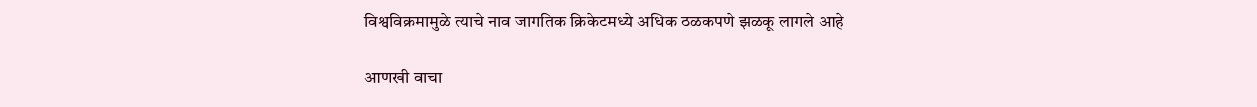विश्वविक्रमामुळे त्याचे नाव जागतिक क्रिकेटमध्ये अधिक ठळकपणे झळकू लागले आहे

आणखी वाचा